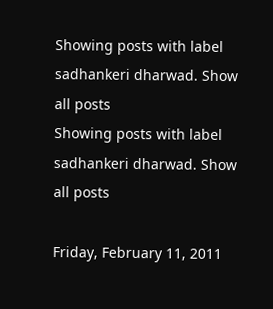Showing posts with label sadhankeri dharwad. Show all posts
Showing posts with label sadhankeri dharwad. Show all posts

Friday, February 11, 2011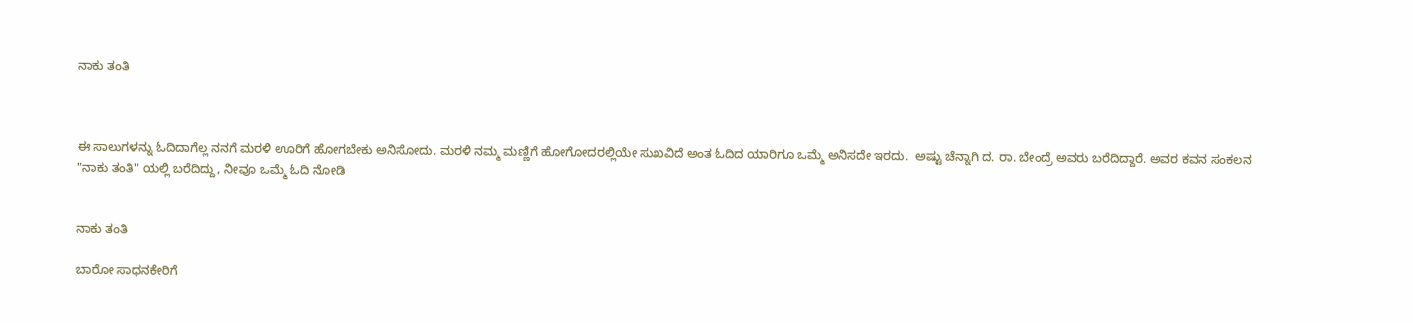ನಾಕು ತಂತಿ



ಈ ಸಾಲುಗಳನ್ನು ಓದಿದಾಗೆಲ್ಲ ನನಗೆ ಮರಳಿ ಊರಿಗೆ ಹೋಗಬೇಕು ಅನಿಸೋದು. ಮರಳಿ ನಮ್ಮ ಮಣ್ಣಿಗೆ ಹೋಗೋದರಲ್ಲಿಯೇ ಸುಖವಿದೆ ಅಂತ ಓದಿದ ಯಾರಿಗೂ ಒಮ್ಮೆ ಅನಿಸದೇ ಇರದು.  ಅಷ್ಟು ಚೆನ್ನಾಗಿ ದ. ರಾ. ಬೇಂದ್ರೆ ಅವರು ಬರೆದಿದ್ದಾರೆ. ಅವರ ಕವನ ಸಂಕಲನ "ನಾಕು ತಂತಿ" ಯಲ್ಲಿ ಬರೆದಿದ್ದು, ನೀವೂ ಒಮ್ಮೆ ಓದಿ ನೋಡಿ


ನಾಕು ತಂತಿ

ಬಾರೋ ಸಾಧನಕೇರಿಗೆ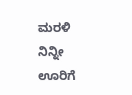ಮರಳಿ ನಿನ್ನೀ ಊರಿಗೆ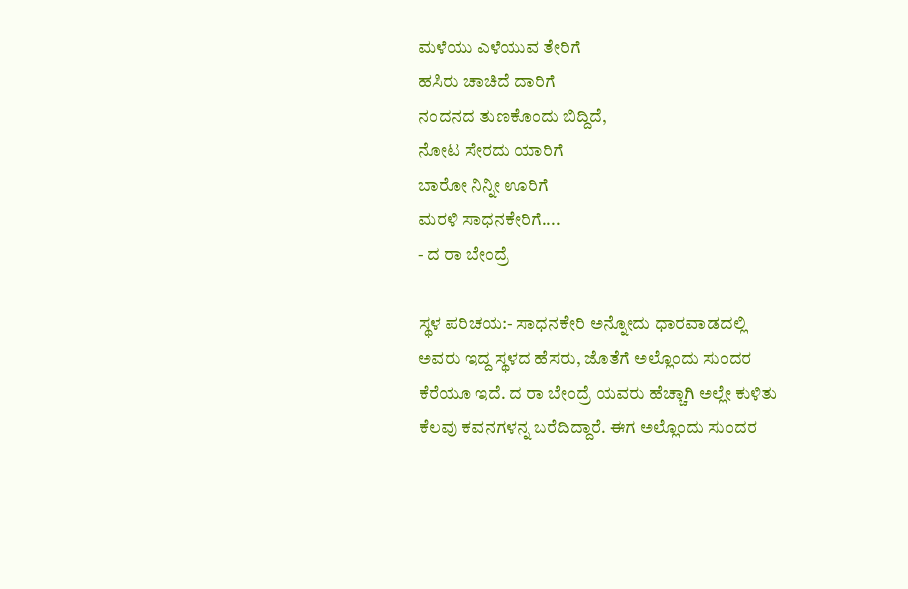ಮಳೆಯು ಎಳೆಯುವ ತೇರಿಗೆ
ಹಸಿರು ಚಾಚಿದೆ ದಾರಿಗೆ
ನಂದನದ ತುಣಕೊಂದು ಬಿದ್ದಿದೆ,
ನೋಟ ಸೇರದು ಯಾರಿಗೆ
ಬಾರೋ ನಿನ್ನೀ ಊರಿಗೆ
ಮರಳಿ ಸಾಧನಕೇರಿಗೆ....
- ದ ರಾ ಬೇಂದ್ರೆ

ಸ್ಥಳ ಪರಿಚಯ:- ಸಾಧನಕೇರಿ ಅನ್ನೋದು ಧಾರವಾಡದಲ್ಲಿ ಅವರು ಇದ್ದ ಸ್ಥಳದ ಹೆಸರು, ಜೊತೆಗೆ ಅಲ್ಲೊಂದು ಸುಂದರ ಕೆರೆಯೂ ಇದೆ. ದ ರಾ ಬೇಂದ್ರೆ ಯವರು ಹೆಚ್ಚಾಗಿ ಅಲ್ಲೇ ಕುಳಿತು ಕೆಲವು ಕವನಗಳನ್ನ ಬರೆದಿದ್ದಾರೆ. ಈಗ ಅಲ್ಲೊಂದು ಸುಂದರ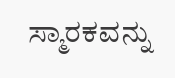ಸ್ಮಾರಕವನ್ನು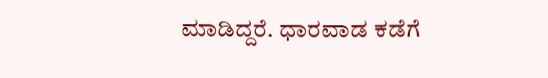ಮಾಡಿದ್ದರೆ. ಧಾರವಾಡ ಕಡೆಗೆ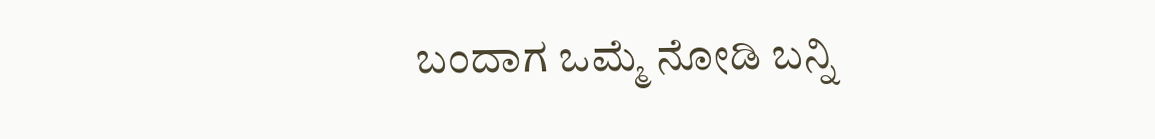ಬಂದಾಗ ಒಮ್ಮೆ ನೋಡಿ ಬನ್ನಿ